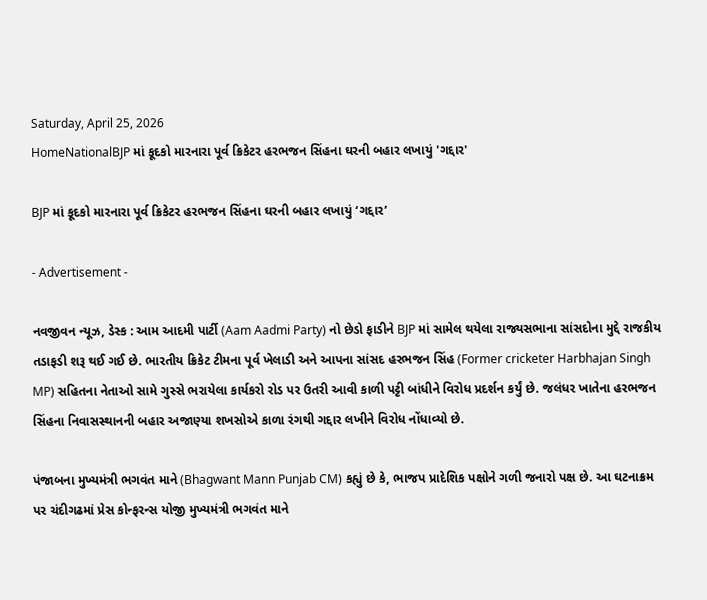Saturday, April 25, 2026
HomeNationalBJP માં કૂદકો મારનારા પૂર્વ ક્રિકેટર હરભજન સિંહના ઘરની બહાર લખાયું 'ગદ્દાર'

BJP માં કૂદકો મારનારા પૂર્વ ક્રિકેટર હરભજન સિંહના ઘરની બહાર લખાયું ‘ગદ્દાર’

- Advertisement -

નવજીવન ન્યૂઝ, ડેસ્ક : આમ આદમી પાર્ટી (Aam Aadmi Party) નો છેડો ફાડીને BJP માં સામેલ થયેલા રાજ્યસભાના સાંસદોના મુદ્દે રાજકીય તડાફડી શરૂ થઈ ગઈ છે. ભારતીય ક્રિકેટ ટીમના પૂર્વ ખેલાડી અને આપના સાંસદ હરભજન સિંહ (Former cricketer Harbhajan Singh MP) સહિતના નેતાઓ સામે ગુસ્સે ભરાયેલા કાર્યકરો રોડ પર ઉતરી આવી કાળી પટ્ટી બાંધીને વિરોધ પ્રદર્શન કર્યું છે. જલંધર ખાતેના હરભજન સિંહના નિવાસસ્થાનની બહાર અજાણ્યા શખસોએ કાળા રંગથી ગદ્દાર લખીને વિરોધ નોંધાવ્યો છે.

પંજાબના મુખ્યમંત્રી ભગવંત માને (Bhagwant Mann Punjab CM) કહ્યું છે કે, ભાજપ પ્રાદેશિક પક્ષોને ગળી જનારો પક્ષ છે. આ ઘટનાક્રમ પર ચંદીગઢમાં પ્રેસ કોન્ફરન્સ યોજી મુખ્યમંત્રી ભગવંત માને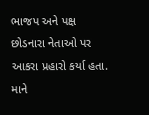ભાજપ અને પક્ષ છોડનારા નેતાઓ પર આકરા પ્રહારો કર્યા હતા. માને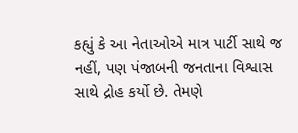કહ્યું કે આ નેતાઓએ માત્ર પાર્ટી સાથે જ નહીં, પણ પંજાબની જનતાના વિશ્વાસ સાથે દ્રોહ કર્યો છે. તેમણે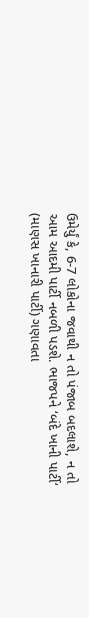ઉમેર્યું કે, 6-7 લોકોના જવાથી ન તો પંજાબ બદલાશે, ન તો આમ આદમી પાર્ટી નબળી પડશે. ભાજપને ‘બંદે ખાની પાર્ટી‘ (માણસ ખાનારી પાર્ટી) ગણાવતા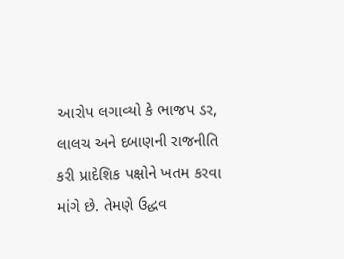આરોપ લગાવ્યો કે ભાજપ ડર, લાલચ અને દબાણની રાજનીતિ કરી પ્રાદેશિક પક્ષોને ખતમ કરવા માંગે છે. તેમણે ઉદ્ધવ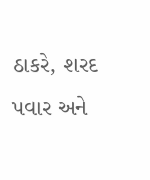ઠાકરે, શરદ પવાર અને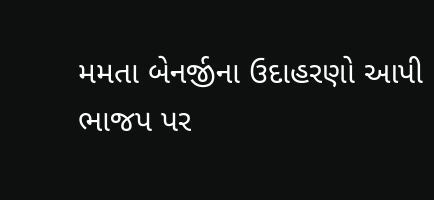મમતા બેનર્જીના ઉદાહરણો આપી ભાજપ પર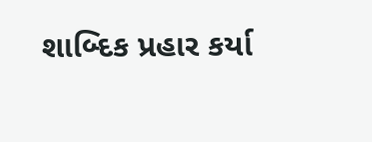શાબ્દિક પ્રહાર કર્યા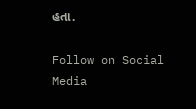હતા.

Follow on Social Media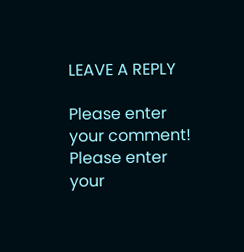LEAVE A REPLY

Please enter your comment!
Please enter your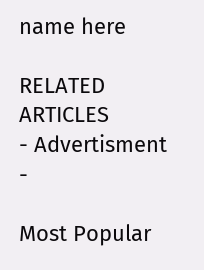name here

RELATED ARTICLES
- Advertisment -

Most Popular